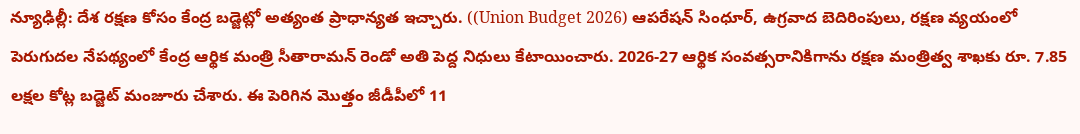న్యూఢిల్లీ: దేశ రక్షణ కోసం కేంద్ర బడ్జెట్లో అత్యంత ప్రాధాన్యత ఇచ్చారు. ((Union Budget 2026) ఆపరేషన్ సింధూర్, ఉగ్రవాద బెదిరింపులు, రక్షణ వ్యయంలో పెరుగుదల నేపథ్యంలో కేంద్ర ఆర్థిక మంత్రి సీతారామన్ రెండో అతి పెద్ద నిధులు కేటాయించారు. 2026-27 ఆర్థిక సంవత్సరానికిగాను రక్షణ మంత్రిత్వ శాఖకు రూ. 7.85 లక్షల కోట్ల బడ్జెట్ మంజూరు చేశారు. ఈ పెరిగిన మొత్తం జీడీపీలో 11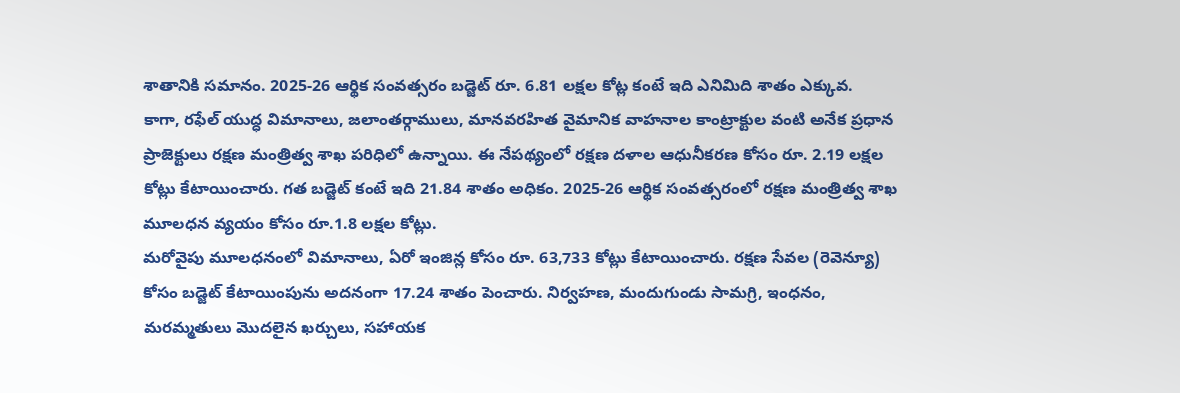శాతానికి సమానం. 2025-26 ఆర్థిక సంవత్సరం బడ్జెట్ రూ. 6.81 లక్షల కోట్ల కంటే ఇది ఎనిమిది శాతం ఎక్కువ.
కాగా, రఫేల్ యుద్ధ విమానాలు, జలాంతర్గాములు, మానవరహిత వైమానిక వాహనాల కాంట్రాక్టుల వంటి అనేక ప్రధాన ప్రాజెక్టులు రక్షణ మంత్రిత్వ శాఖ పరిధిలో ఉన్నాయి. ఈ నేపథ్యంలో రక్షణ దళాల ఆధునీకరణ కోసం రూ. 2.19 లక్షల కోట్లు కేటాయించారు. గత బడ్జెట్ కంటే ఇది 21.84 శాతం అధికం. 2025-26 ఆర్థిక సంవత్సరంలో రక్షణ మంత్రిత్వ శాఖ మూలధన వ్యయం కోసం రూ.1.8 లక్షల కోట్లు.
మరోవైపు మూలధనంలో విమానాలు, ఏరో ఇంజిన్ల కోసం రూ. 63,733 కోట్లు కేటాయించారు. రక్షణ సేవల (రెవెన్యూ) కోసం బడ్జెట్ కేటాయింపును అదనంగా 17.24 శాతం పెంచారు. నిర్వహణ, మందుగుండు సామగ్రి, ఇంధనం, మరమ్మతులు మొదలైన ఖర్చులు, సహాయక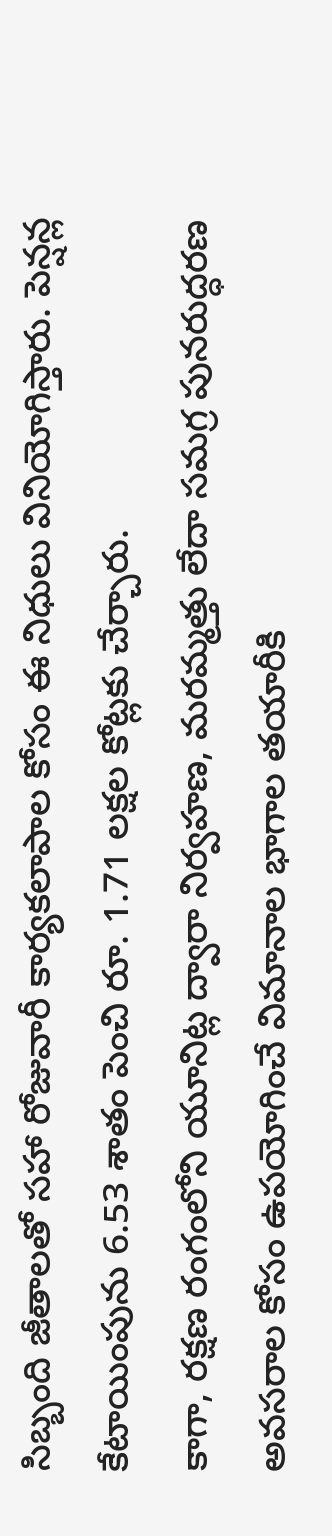సిబ్బంది జీతాలతో సహా రోజువారీ కార్యకలాపాల కోసం ఈ నిధులు వినియోగిస్తారు. పెన్షన్ల కేటాయింపును 6.53 శాతం పెంచి రూ. 1.71 లక్షల కోట్లకు చేర్చారు.
కాగా, రక్షణ రంగంలోని యూనిట్ల ద్వారా నిర్వహణ, మరమ్మత్తు లేదా సమగ్ర పునరుద్ధరణ అవసరాల కోసం ఉపయోగించే విమానాల భాగాల తయారీకి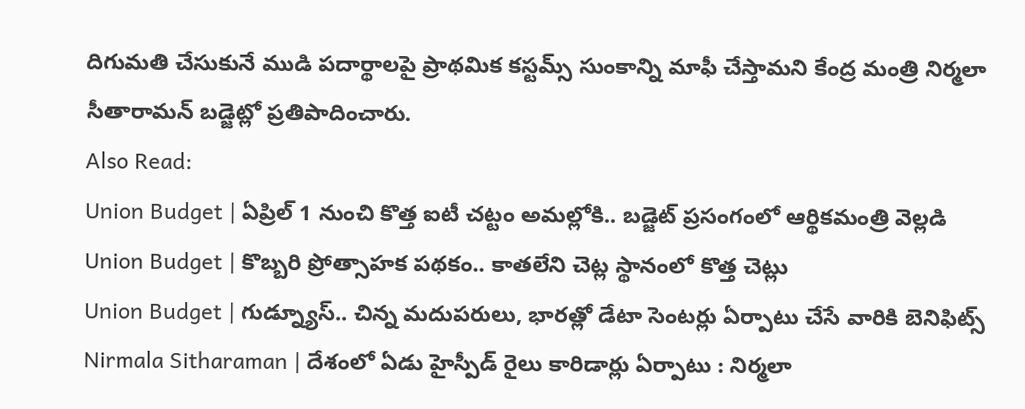దిగుమతి చేసుకునే ముడి పదార్థాలపై ప్రాథమిక కస్టమ్స్ సుంకాన్ని మాఫీ చేస్తామని కేంద్ర మంత్రి నిర్మలా సీతారామన్ బడ్జెట్లో ప్రతిపాదించారు.
Also Read:
Union Budget | ఏప్రిల్ 1 నుంచి కొత్త ఐటీ చట్టం అమల్లోకి.. బడ్జెట్ ప్రసంగంలో ఆర్థికమంత్రి వెల్లడి
Union Budget | కొబ్బరి ప్రోత్సాహక పథకం.. కాతలేని చెట్ల స్థానంలో కొత్త చెట్లు
Union Budget | గుడ్న్యూస్.. చిన్న మదుపరులు, భారత్లో డేటా సెంటర్లు ఏర్పాటు చేసే వారికి బెనిఫిట్స్
Nirmala Sitharaman | దేశంలో ఏడు హైస్పీడ్ రైలు కారిడార్లు ఏర్పాటు : నిర్మలా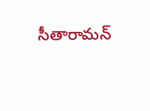సీతారామన్